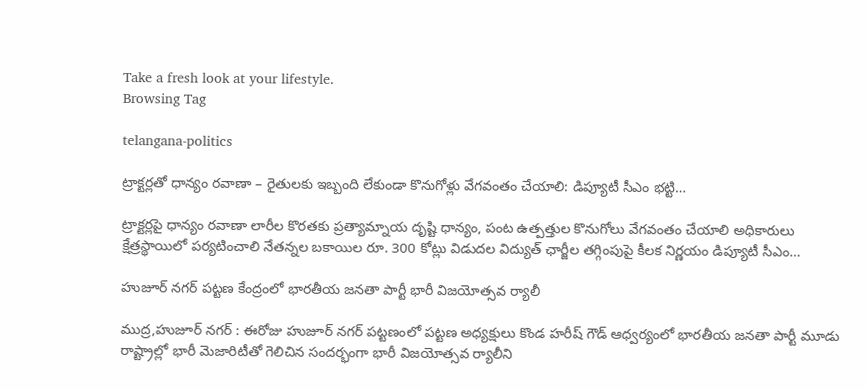Take a fresh look at your lifestyle.
Browsing Tag

telangana-politics

ట్రాక్టర్లతో ధాన్యం రవాణా – రైతులకు ఇబ్బంది లేకుండా కొనుగోళ్లు వేగవంతం చేయాలి: డిప్యూటీ సీఎం భట్టి…

ట్రాక్టర్లపై ధాన్యం రవాణా లారీల కొరతకు ప్రత్యామ్నాయ దృష్టి ధాన్యం, పంట ఉత్పత్తుల కొనుగోలు వేగవంతం చేయాలి అధికారులు క్షేత్రస్థాయిలో పర్యటించాలి నేతన్నల బకాయిల రూ. 300 కోట్లు విడుదల విద్యుత్ ఛార్జీల తగ్గింపుపై కీలక నిర్ణయం డిప్యూటీ సీఎం…

హుజూర్ నగర్ పట్టణ కేంద్రంలో భారతీయ జనతా పార్టీ భారీ విజయోత్సవ ర్యాలీ

ముద్ర,హుజూర్ నగర్ : ఈరోజు హుజూర్ నగర్ పట్టణంలో పట్టణ అధ్యక్షులు కొండ హరీష్ గౌడ్ ఆధ్వర్యంలో భారతీయ జనతా పార్టీ మూడు రాష్ట్రాల్లో భారీ మెజారిటీతో గెలిచిన సందర్భంగా భారీ విజయోత్సవ ర్యాలీని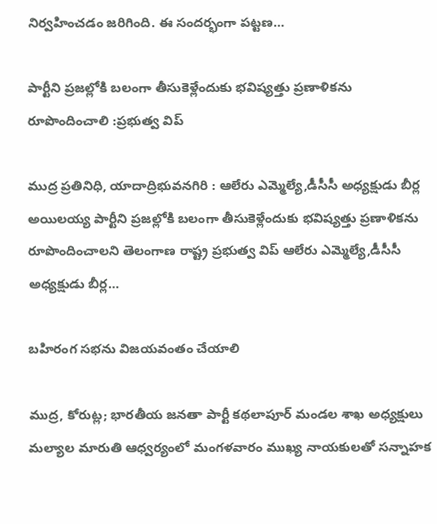నిర్వహించడం జరిగింది. ఈ సందర్భంగా పట్టణ…

పార్టీని ప్రజల్లోకి బలంగా తీసుకెళ్లేందుకు భవిష్యత్తు ప్రణాళికను రూపొందించాలి :ప్రభుత్వ విప్

ముద్ర ప్రతినిధి, యాదాద్రిభువనగిరి : ఆలేరు ఎమ్మెల్యే,డీసీసీ అధ్యక్షుడు బీర్ల అయిలయ్య పార్టీని ప్రజల్లోకి బలంగా తీసుకెళ్లేందుకు భవిష్యత్తు ప్రణాళికను రూపొందించాలని తెలంగాణ రాష్ట్ర ప్రభుత్వ విప్ ఆలేరు ఎమ్మెల్యే,డీసీసీ అధ్యక్షుడు బీర్ల…

బహిరంగ సభను విజయవంతం చేయాలి

ముద్ర, కోరుట్ల; భారతీయ జనతా పార్టీ కథలాపూర్ మండల శాఖ అధ్యక్షులు మల్యాల మారుతి ఆధ్వర్యంలో మంగళవారం ముఖ్య నాయకులతో సన్నాహక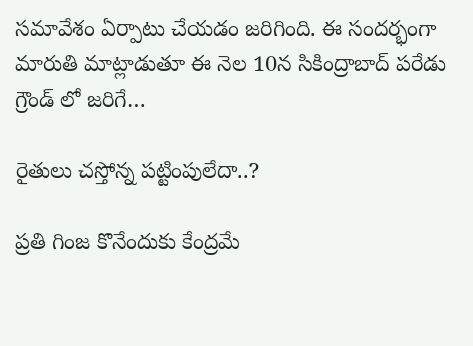సమావేశం ఏర్పాటు చేయడం జరిగింది. ఈ సందర్భంగా మారుతి మాట్లాడుతూ ఈ నెల 10న సికింద్రాబాద్ పరేడు గ్రౌండ్ లో జరిగే…

రైతులు చస్తోన్న పట్టింపులేదా..?

ప్రతి గింజ కొనేందుకు కేంద్రమే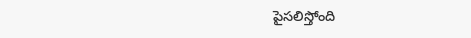పైసలిస్తోంది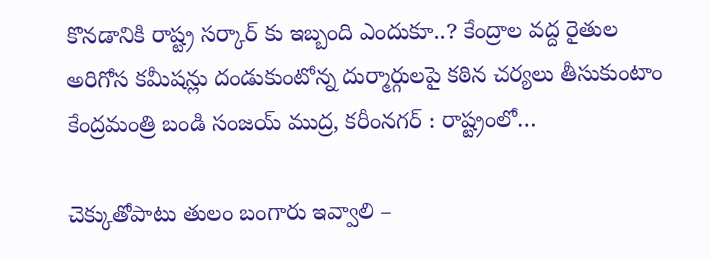కొనడానికి రాష్ట్ర సర్కార్ కు ఇబ్బంది ఎందుకూ..? కేంద్రాల వద్ద రైతుల అరిగోస కమీషన్లు దండుకుంటోన్న దుర్మార్గులపై కఠిన చర్యలు తీసుకుంటాం కేంద్రమంత్రి బండి సంజయ్ ముద్ర, కరీంనగర్ : రాష్ట్రంలో…

చెక్కుతోపాటు తులం బంగారు ఇవ్వాలి –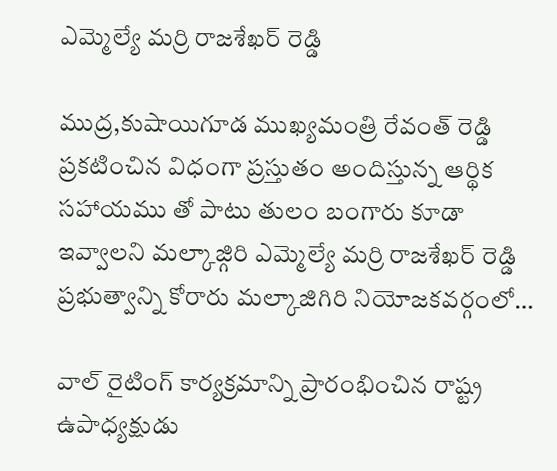ఎమ్మెల్యే మర్రి రాజశేఖర్ రెడ్డి

ముద్ర,కుషాయిగూడ ముఖ్యమంత్రి రేవంత్ రెడ్డి ప్రకటించిన విధంగా ప్రస్తుతం అందిస్తున్న ఆర్థిక సహాయము తో పాటు తులం బంగారు కూడా ఇవ్వాలని మల్కాజ్గిరి ఎమ్మెల్యే మర్రి రాజశేఖర్ రెడ్డి ప్రభుత్వాన్ని కోరారు మల్కాజిగిరి నియోజకవర్గంలో…

వాల్ రైటింగ్ కార్యక్రమాన్ని ప్రారంభించిన రాష్ట్ర ఉపాధ్యక్షుడు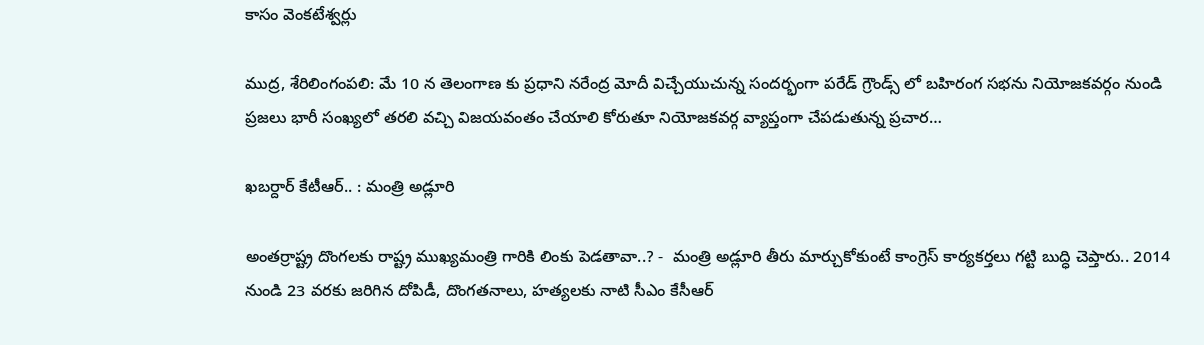కాసం వెంకటేశ్వర్లు

ముద్ర, శేరిలింగంపలి: మే 10 న తెలంగాణ కు ప్రధాని నరేంద్ర మోదీ విచ్చేయుచున్న సందర్భంగా పరేడ్ గ్రౌండ్స్ లో బహిరంగ సభను నియోజకవర్గం నుండి ప్రజలు భారీ సంఖ్యలో తరలి వచ్చి విజయవంతం చేయాలి కోరుతూ నియోజకవర్గ వ్యాప్తంగా చేపడుతున్న ప్రచార…

ఖబర్దార్ కేటీఆర్.. : మంత్రి అడ్లూరి

అంతర్రాష్ట్ర దొంగలకు రాష్ట్ర ముఖ్యమంత్రి గారికి లింకు పెడతావా..? -  మంత్రి అడ్లూరి తీరు మార్చుకోకుంటే కాంగ్రెస్ కార్యకర్తలు గట్టి బుద్ధి చెప్తారు.. 2014 నుండి 23 వరకు జరిగిన దోపిడీ, దొంగతనాలు, హత్యలకు నాటి సీఎం కేసీఆర్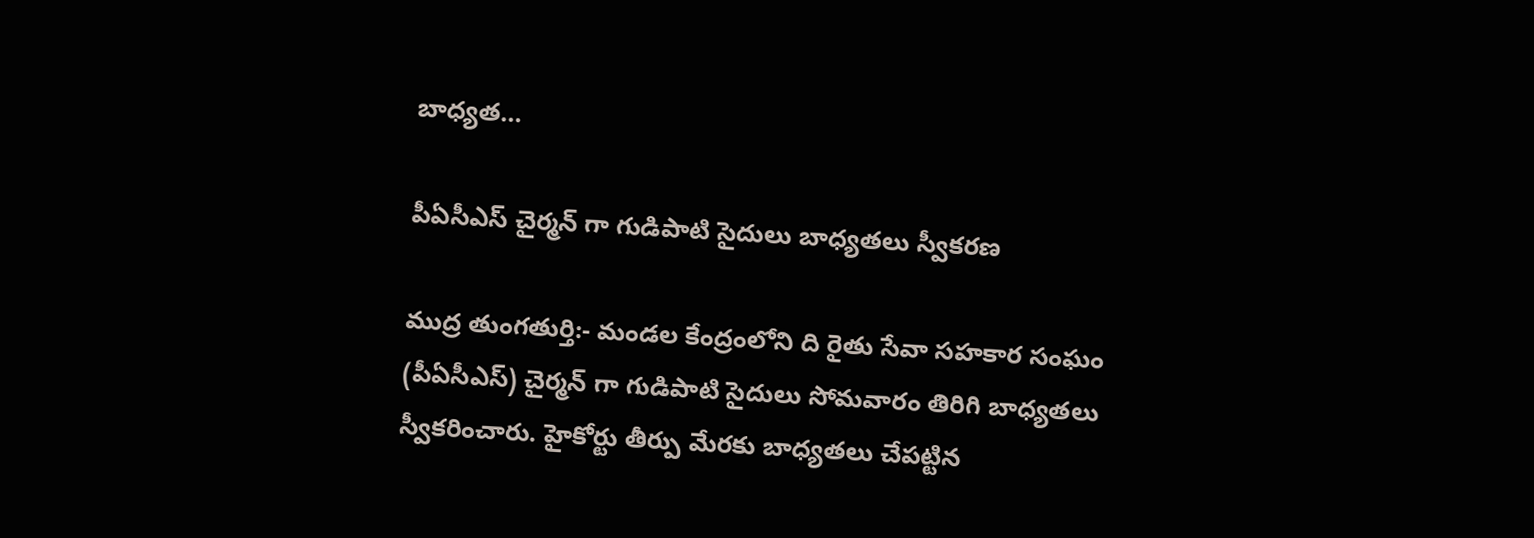బాధ్యత…

పీఏసీఎస్ చైర్మన్ గా గుడిపాటి సైదులు బాధ్యతలు స్వీకరణ

ముద్ర తుంగతుర్తి:- మండల కేంద్రంలోని ది రైతు సేవా సహకార సంఘం (పీఏసీఎస్) చైర్మన్ గా గుడిపాటి సైదులు సోమవారం తిరిగి బాధ్యతలు స్వీకరించారు. హైకోర్టు తీర్పు మేరకు బాధ్యతలు చేపట్టిన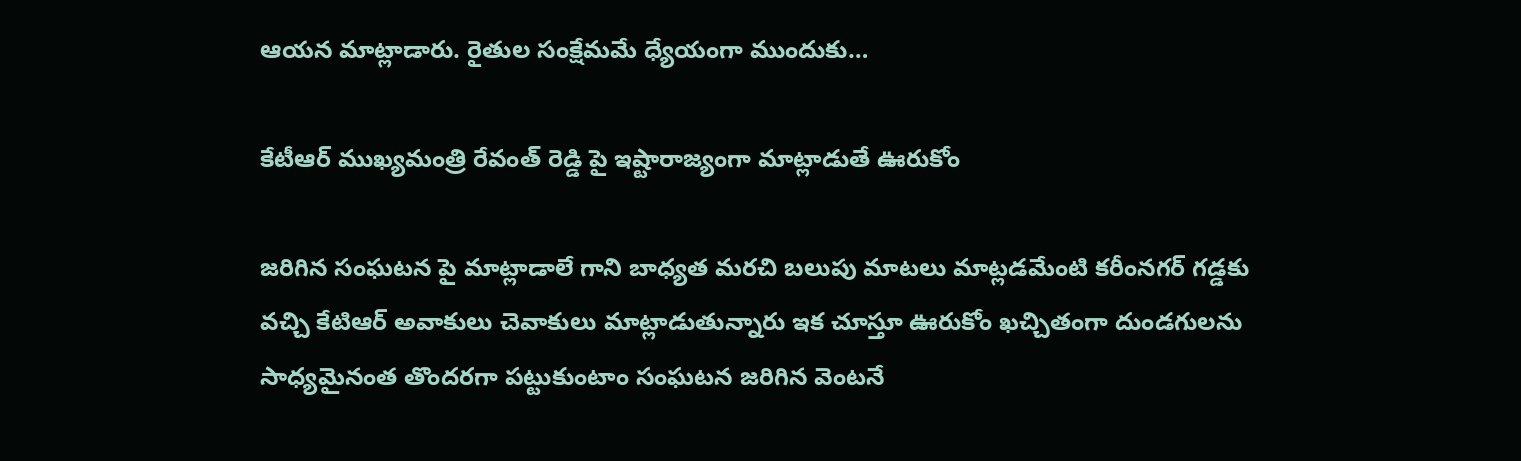ఆయన మాట్లాడారు. రైతుల సంక్షేమమే ధ్యేయంగా ముందుకు…

కేటీఆర్ ముఖ్యమంత్రి రేవంత్ రెడ్డి పై ఇష్టారాజ్యంగా మాట్లాడుతే ఊరుకోం

జరిగిన సంఘటన పై మాట్లాడాలే గాని బాధ్యత మరచి బలుపు మాటలు మాట్లడమేంటి కరీంనగర్ గడ్డకు వచ్చి కేటిఆర్ అవాకులు చెవాకులు మాట్లాడుతున్నారు ఇక చూస్తూ ఊరుకోం ఖచ్చితంగా దుండగులను సాధ్యమైనంత తొందరగా పట్టుకుంటాం సంఘటన జరిగిన వెంటనే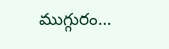ముగ్గురం…